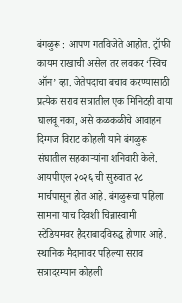बंगळुरू : आपण गतविजेते आहोत. ट्रॉफी कायम राखाची असेल तर लवकर ‘स्विच ऑन’ व्हा. जेतेपदाचा बचाव करण्यासाठी प्रत्येक सराव सत्रातील एक मिनिटही वाया घालवू नका, असे कळकळीचे आवाहन दिग्गज विराट कोहली याने बंगळुरू संघातील सहकाऱ्यांना शनिवारी केले.
आयपीएल २०२६ ची सुरुवात २८ मार्चपासून होत आहे. बंगळुरूचा पहिला सामना याच दिवशी चिन्नास्वामी स्टेडियमवर हैदराबादविरुद्ध होणार आहे. स्थानिक मैदानावर पहिल्या सराव सत्रादरम्यान कोहली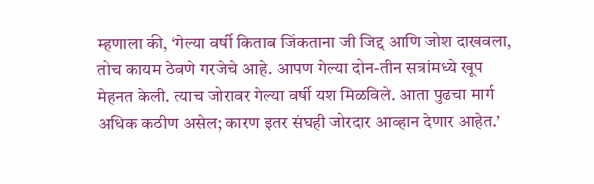म्हणाला की, ‘गेल्या वर्षी किताब जिंकताना जी जिद्द आणि जोश दाखवला, तोच कायम ठेवणे गरजेचे आहे. आपण गेल्या दोन-तीन सत्रांमध्ये खूप मेहनत केली. त्याच जोरावर गेल्या वर्षी यश मिळविले. आता पुढचा मार्ग अधिक कठीण असेल; कारण इतर संघही जोरदार आव्हान देणार आहेत.’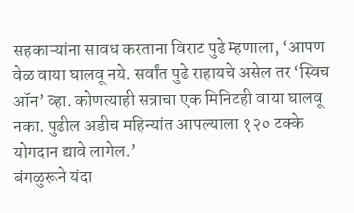सहकाऱ्यांना सावध करताना विराट पुढे म्हणाला, ‘आपण वेळ वाया घालवू नये. सर्वांत पुढे राहायचे असेल तर ‘स्विच ऑन’ व्हा. कोणत्याही सत्राचा एक मिनिटही वाया घालवू नका. पुढील अडीच महिन्यांत आपल्याला १२० टक्के योगदान द्यावे लागेल.’
बंगळुरूने यंदा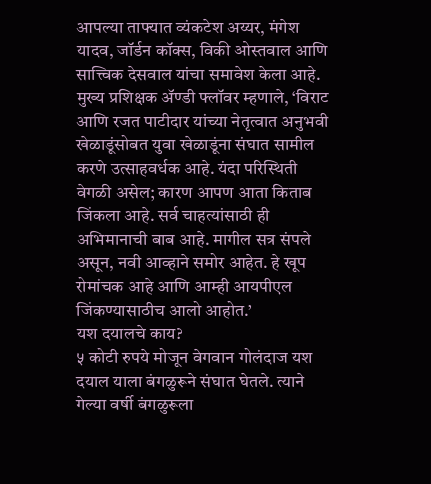आपल्या ताफ्यात व्यंकटेश अय्यर, मंगेश यादव, जॉर्डन कॉक्स, विकी ओस्तवाल आणि सात्त्विक देसवाल यांचा समावेश केला आहे.
मुख्य प्रशिक्षक ॲण्डी फ्लॉवर म्हणाले, ‘विराट आणि रजत पाटीदार यांच्या नेतृत्वात अनुभवी खेळाडूंसोबत युवा खेळाडूंना संघात सामील करणे उत्साहवर्धक आहे. यंदा परिस्थिती वेगळी असेल; कारण आपण आता किताब जिंकला आहे. सर्व चाहत्यांसाठी ही अभिमानाची बाब आहे. मागील सत्र संपले असून, नवी आव्हाने समोर आहेत. हे खूप रोमांचक आहे आणि आम्ही आयपीएल जिंकण्यासाठीच आलो आहोत.’
यश दयालचे काय?
५ कोटी रुपये मोजून वेगवान गोलंदाज यश दयाल याला बंगळुरूने संघात घेतले. त्याने गेल्या वर्षी बंगळुरूला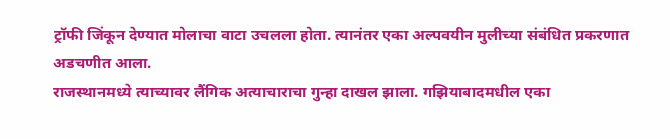ट्रॉफी जिंकून देण्यात मोलाचा वाटा उचलला होता. त्यानंतर एका अल्पवयीन मुलीच्या संबंधित प्रकरणात अडचणीत आला.
राजस्थानमध्ये त्याच्यावर लैंगिक अत्याचाराचा गुन्हा दाखल झाला. गझियाबादमधील एका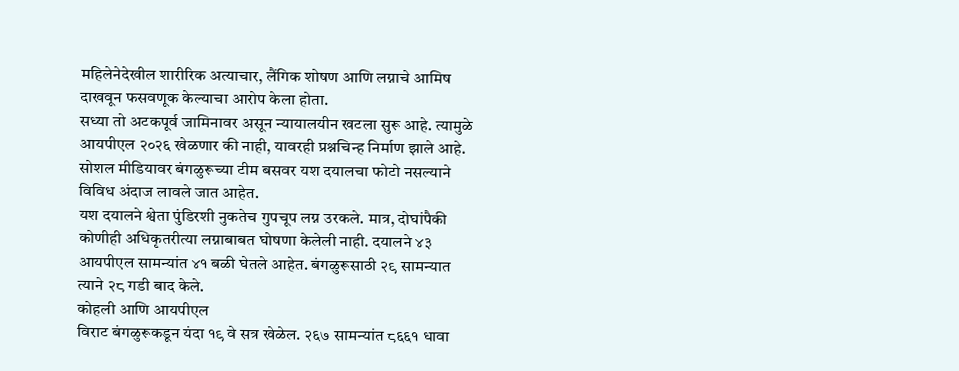महिलेनेदेखील शारीरिक अत्याचार, लैंगिक शोषण आणि लग्नाचे आमिष दाखवून फसवणूक केल्याचा आरोप केला होता.
सध्या तो अटकपूर्व जामिनावर असून न्यायालयीन खटला सुरू आहे. त्यामुळे आयपीएल २०२६ खेळणार की नाही, यावरही प्रश्नचिन्ह निर्माण झाले आहे. सोशल मीडियावर बंगळुरूच्या टीम बसवर यश दयालचा फोटो नसल्याने विविध अंदाज लावले जात आहेत.
यश दयालने श्वेता पुंडिरशी नुकतेच गुपचूप लग्न उरकले. मात्र, दोघांपैकी कोणीही अधिकृतरीत्या लग्नाबाबत घोषणा केलेली नाही. दयालने ४३ आयपीएल सामन्यांत ४१ बळी घेतले आहेत. बंगळुरूसाठी २९ सामन्यात त्याने २८ गडी बाद केले.
कोहली आणि आयपीएल
विराट बंगळुरूकडून यंदा १९ वे सत्र खेळेल. २६७ सामन्यांत ८६६१ धावा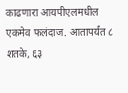काढणारा आयपीएलमधील एकमेव फलंदाज. आतापर्यंत ८ शतके, ६३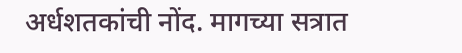अर्धशतकांची नोंद. मागच्या सत्रात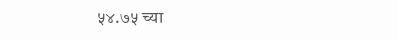५४.७५ च्या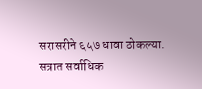सरासरीने ६५७ धावा ठोकल्या. सत्रात सर्वाधिक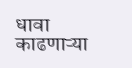धावा काढणाऱ्या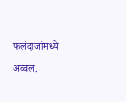फलंदाजांमध्ये अव्वल.